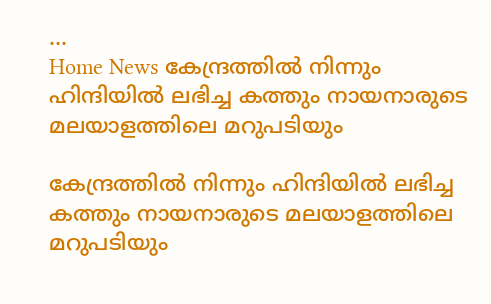...
Home News കേന്ദ്രത്തിൽ നിന്നും ഹിന്ദിയിൽ ലഭിച്ച കത്തും നായനാരുടെ മലയാളത്തിലെ മറുപടിയും

കേന്ദ്രത്തിൽ നിന്നും ഹിന്ദിയിൽ ലഭിച്ച കത്തും നായനാരുടെ മലയാളത്തിലെ മറുപടിയും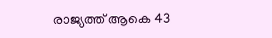രാജ്യത്ത് ആകെ 43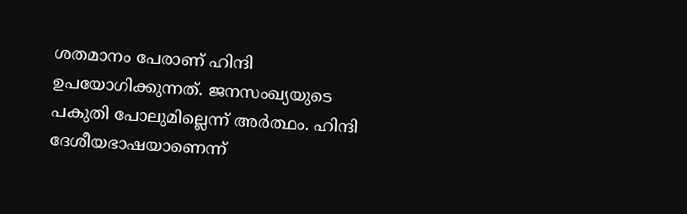ശതമാനം പേരാണ് ഹിന്ദി ഉപയോഗിക്കുന്നത്. ജനസംഖ്യയുടെ പകുതി പോലുമില്ലെന്ന് അര്‍ത്ഥം. ഹിന്ദി ദേശീയഭാഷയാണെന്ന്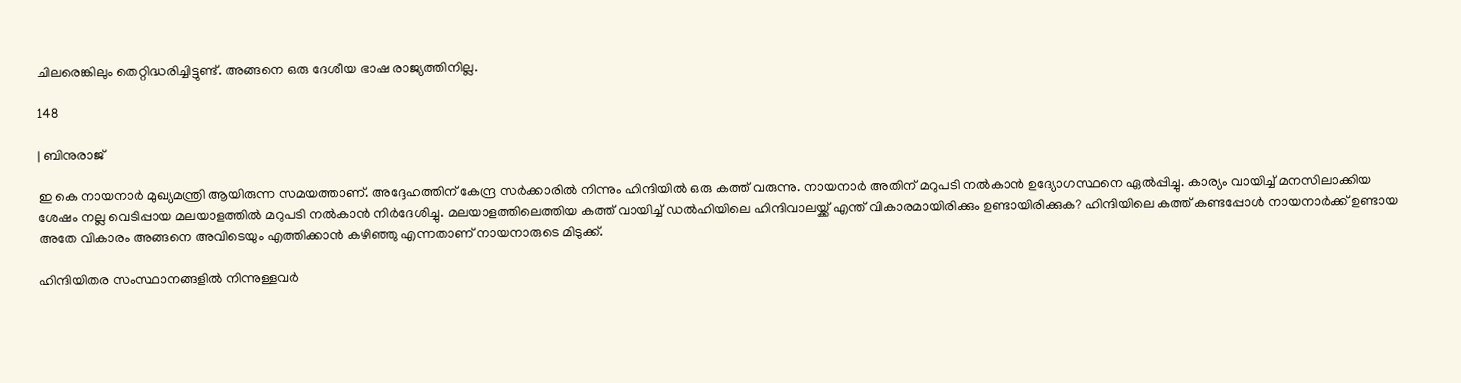ചിലരെങ്കിലും തെറ്റിദ്ധരിച്ചിട്ടുണ്ട്. അങ്ങനെ ഒരു ദേശീയ ഭാഷ രാജ്യത്തിനില്ല.

148

| ബിനുരാജ്

ഇ കെ നായനാര്‍ മുഖ്യമന്ത്രി ആയിരുന്ന സമയത്താണ്. അദ്ദേഹത്തിന് കേന്ദ്ര സര്‍ക്കാരില്‍ നിന്നും ഹിന്ദിയില്‍ ഒരു കത്ത് വരുന്നു. നായനാര്‍ അതിന് മറുപടി നല്‍കാന്‍ ഉദ്യോഗസ്ഥനെ ഏല്‍പ്പിച്ചു. കാര്യം വായിച്ച് മനസിലാക്കിയ ശേഷം നല്ല വെടിപ്പായ മലയാളത്തില്‍ മറുപടി നല്‍കാന്‍ നിര്‍ദേശിച്ചു. മലയാളത്തിലെത്തിയ കത്ത് വായിച്ച് ഡല്‍ഹിയിലെ ഹിന്ദിവാലയ്ക്ക് എന്ത് വികാരമായിരിക്കും ഉണ്ടായിരിക്കുക? ഹിന്ദിയിലെ കത്ത് കണ്ടപ്പോള്‍ നായനാര്‍ക്ക് ഉണ്ടായ അതേ വികാരം അങ്ങനെ അവിടെയും എത്തിക്കാന്‍ കഴിഞ്ഞു എന്നതാണ് നായനാരുടെ മിടുക്ക്.

ഹിന്ദിയിതര സംസ്ഥാനങ്ങളില്‍ നിന്നുള്ളവര്‍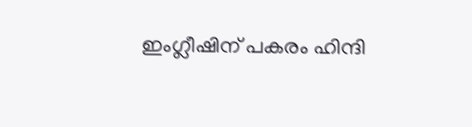ഇംഗ്ലീഷിന് പകരം ഹിന്ദി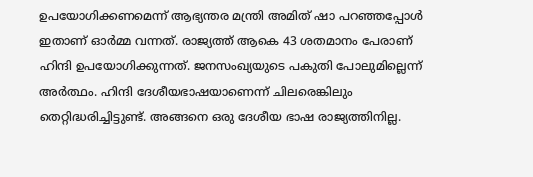ഉപയോഗിക്കണമെന്ന് ആഭ്യന്തര മന്ത്രി അമിത് ഷാ പറഞ്ഞപ്പോള്‍ ഇതാണ് ഓര്‍മ്മ വന്നത്. രാജ്യത്ത് ആകെ 43 ശതമാനം പേരാണ് ഹിന്ദി ഉപയോഗിക്കുന്നത്. ജനസംഖ്യയുടെ പകുതി പോലുമില്ലെന്ന് അര്‍ത്ഥം. ഹിന്ദി ദേശീയഭാഷയാണെന്ന് ചിലരെങ്കിലും തെറ്റിദ്ധരിച്ചിട്ടുണ്ട്. അങ്ങനെ ഒരു ദേശീയ ഭാഷ രാജ്യത്തിനില്ല.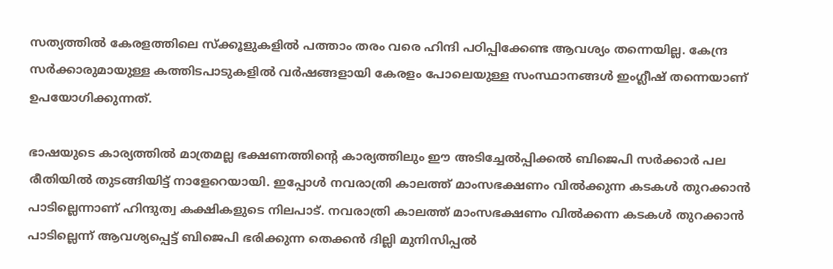സത്യത്തില്‍ കേരളത്തിലെ സ്ക്കൂളുകളില്‍ പത്താം തരം വരെ ഹിന്ദി പഠിപ്പിക്കേണ്ട ആവശ്യം തന്നെയില്ല. കേന്ദ്ര സര്‍ക്കാരുമായുള്ള കത്തിടപാടുകളില്‍ വര്‍ഷങ്ങളായി കേരളം പോലെയുള്ള സംസ്ഥാനങ്ങള്‍ ഇംഗ്ലീഷ് തന്നെയാണ് ഉപയോഗിക്കുന്നത്.

ഭാഷയുടെ കാര്യത്തില്‍ മാത്രമല്ല ഭക്ഷണത്തിന്റെ കാര്യത്തിലും ഈ അടിച്ചേല്‍പ്പിക്കല്‍ ബിജെപി സര്‍ക്കാര്‍ പല രീതിയില്‍ തുടങ്ങിയിട്ട് നാളേറെയായി. ഇപ്പോള്‍ നവരാത്രി കാലത്ത് മാംസഭക്ഷണം വില്‍ക്കുന്ന കടകള്‍ തുറക്കാന്‍ പാടില്ലെന്നാണ് ഹിന്ദുത്വ കക്ഷികളുടെ നിലപാട്. നവരാത്രി കാലത്ത് മാംസഭക്ഷണം വില്‍ക്കന്ന കടകള്‍ തുറക്കാന്‍ പാടില്ലെന്ന് ആവശ്യപ്പെട്ട് ബിജെപി ഭരിക്കുന്ന തെക്കന്‍ ദില്ലി മുനിസിപ്പല്‍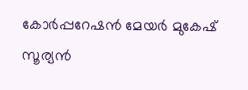കോര്‍പ്പറേഷന്‍ മേയര്‍ മുകേഷ് സൂര്യന്‍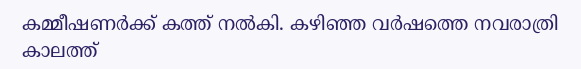കമ്മീഷണര്‍ക്ക് കത്ത് നല്‍കി. കഴിഞ്ഞ വര്‍ഷത്തെ നവരാത്രി കാലത്ത്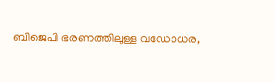ബിജെപി ഭരണത്തിലുള്ള വഡോധര,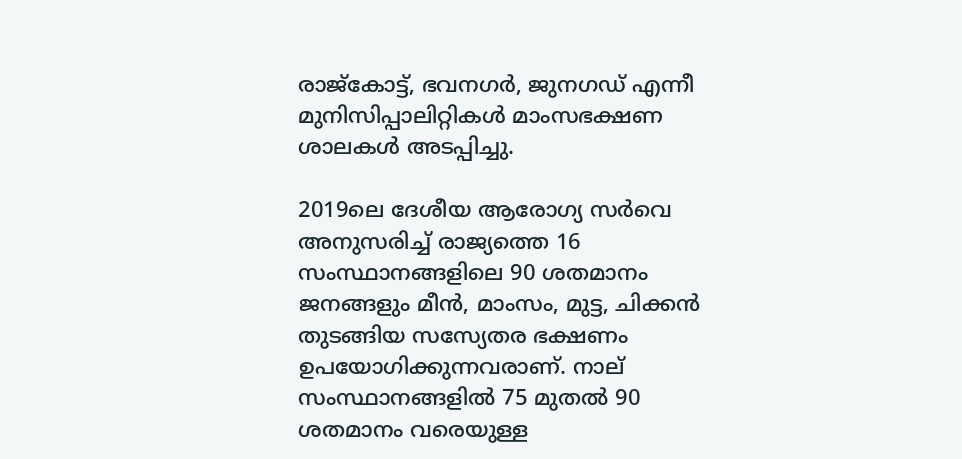രാജ്കോട്ട്, ഭവനഗര്‍, ജുനഗഡ് എന്നീ മുനിസിപ്പാലിറ്റികള്‍ മാംസഭക്ഷണ ശാലകള്‍ അടപ്പിച്ചു.

2019ലെ ദേശീയ ആരോഗ്യ സര്‍വെ അനുസരിച്ച് രാജ്യത്തെ 16 സംസ്ഥാനങ്ങളിലെ 90 ശതമാനം ജനങ്ങളും മീന്‍, മാംസം, മുട്ട, ചിക്കന്‍ തുടങ്ങിയ സസ്യേതര ഭക്ഷണം ഉപയോഗിക്കുന്നവരാണ്. നാല് സംസ്ഥാനങ്ങളില്‍ 75 മുതല്‍ 90 ശതമാനം വരെയുള്ള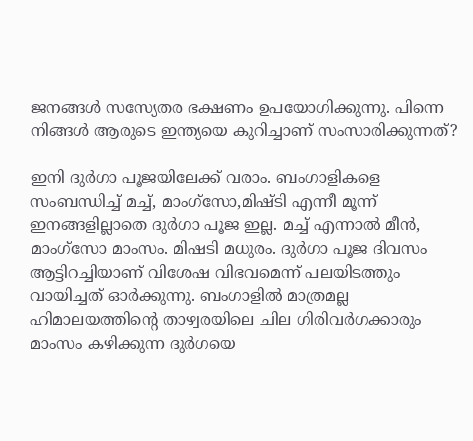ജനങ്ങള്‍ സസ്യേതര ഭക്ഷണം ഉപയോഗിക്കുന്നു. പിന്നെ നിങ്ങള്‍ ആരുടെ ഇന്ത്യയെ കുറിച്ചാണ് സംസാരിക്കുന്നത്?

ഇനി ദുര്‍ഗാ പൂജയിലേക്ക് വരാം. ബംഗാളികളെ സംബന്ധിച്ച് മച്ച്, മാംഗ്സോ,മിഷ്ടി എന്നീ മൂന്ന് ഇനങ്ങളില്ലാതെ ദുര്‍ഗാ പൂജ ഇല്ല. മച്ച് എന്നാല്‍ മീന്‍, മാംഗ്സോ മാംസം. മിഷടി മധുരം. ദുര്‍ഗാ പൂജ ദിവസം ആട്ടിറച്ചിയാണ് വിശേഷ വിഭവമെന്ന് പലയിടത്തും വായിച്ചത് ഓര്‍ക്കുന്നു. ബംഗാളില്‍ മാത്രമല്ല ഹിമാലയത്തിന്റെ താഴ്വരയിലെ ചില ഗിരിവര്‍ഗക്കാരും മാംസം കഴിക്കുന്ന ദുര്‍ഗയെ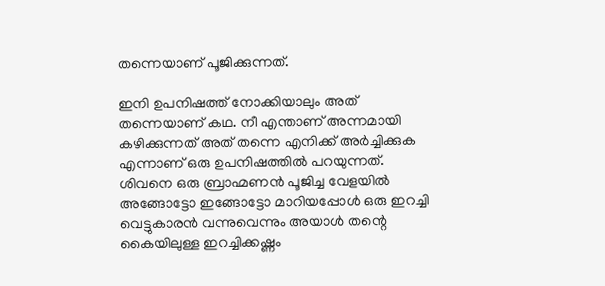തന്നെയാണ് പൂജിക്കുന്നത്.

ഇനി ഉപനിഷത്ത് നോക്കിയാലും അത് തന്നെയാണ് കഥ. നീ എന്താണ് അന്നമായി കഴിക്കുന്നത് അത് തന്നെ എനിക്ക് അര്‍ച്ചിക്കുക എന്നാണ് ഒരു ഉപനിഷത്തിൽ പറയുന്നത്. ശിവനെ ഒരു ബ്രാഹ്മണന്‍ പൂജിച്ച വേളയില്‍ അങ്ങോട്ടോ ഇങ്ങോട്ടോ മാറിയപ്പോള്‍ ഒരു ഇറച്ചി വെട്ടുകാരന്‍ വന്നുവെന്നും അയാള്‍ തന്റെ കൈയിലുള്ള ഇറച്ചിക്കഷ്ണം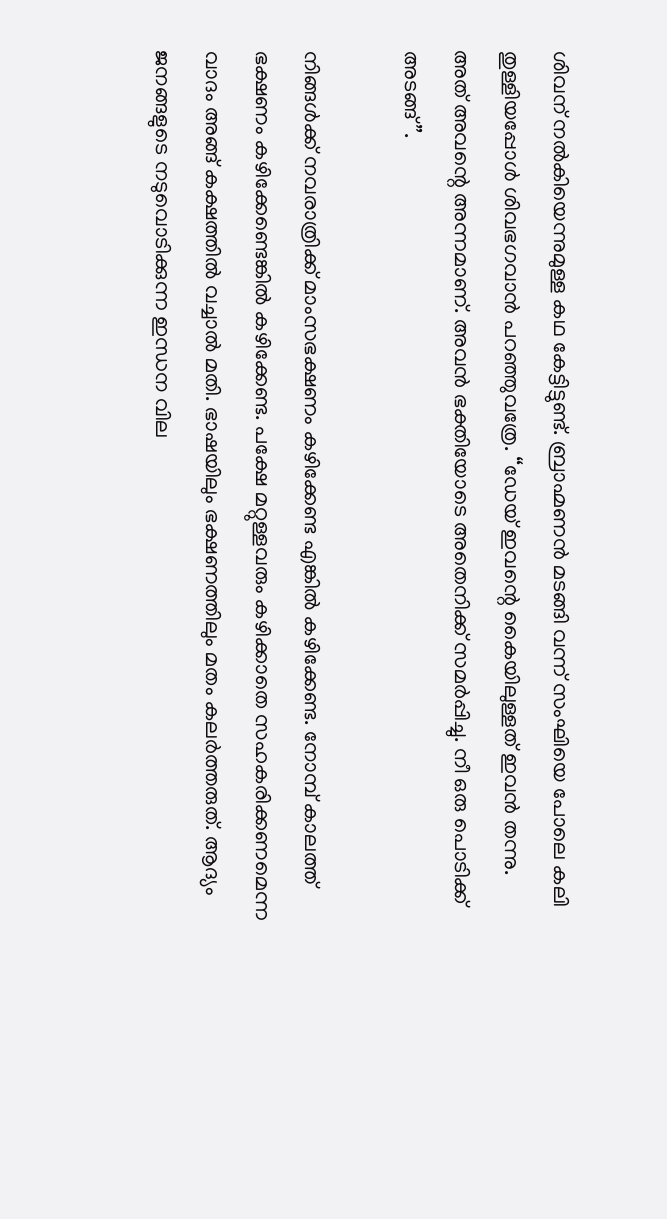ശിവന് നല്‍കിയെന്നുമുള്ള കഥ കേട്ടിട്ടുണ്ട്. ബ്രാഹ്മണന്‍ മടങ്ങി വന്ന് സംഘിയെ പോലെ കലി തുള്ളിയപ്പോള്‍ ശിവഭഗവാന്‍ പറഞ്ഞുവത്രേ. “ഡേയ് ഇവന്റെ കൈയിലുള്ളത് ഇവന്‍ തന്നു. അത് അവന്റെ അന്നമാണ്. അവന്‍ ഭക്തിയോടെ അതെനിക്ക് സമര്‍പ്പിച്ചു. നീ ഒരു പൊടിക്ക് അടങ്ങ്”.

നിങ്ങള്‍ക്ക് നവരാത്രിക്ക് മാംസഭക്ഷണം കഴിക്കേണ്ട എങ്കില്‍ കഴിക്കേണ്ട. നോമ്പ് കാലത്ത് ഭക്ഷണം കഴിക്കേണ്ടെങ്കില്‍ കഴിക്കേണ്ട. പക്ഷേ മറ്റുള്ളവരും കഴിക്കാതെ സഹകരിക്കണമെന്ന വാദം അങ്ങ് കക്ഷത്തില്‍ വച്ചാല്‍ മതി. ഭാഷയിലും ഭക്ഷണത്തിലും മതം കലര്‍ത്തരുത്. ആദ്യം ജനങ്ങളുടെ നടുവൊടിക്കുന്ന ഇന്ധന വില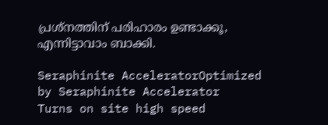പ്രശ്നത്തിന് പരിഹാരം ഉണ്ടാക്കൂ, എന്നിട്ടാവാം ബാക്കി.

Seraphinite AcceleratorOptimized by Seraphinite Accelerator
Turns on site high speed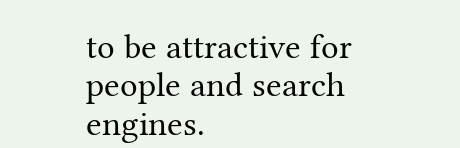to be attractive for people and search engines.